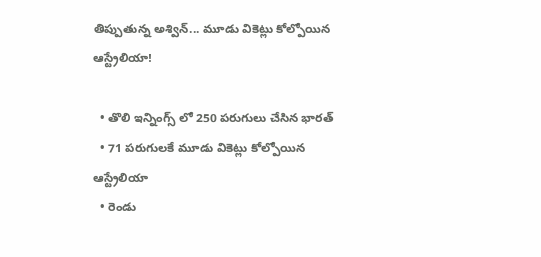తిప్పుతున్న అశ్విన్... మూడు వికెట్లు కోల్పోయిన ఆస్ట్రేలియా!

  • తొలి ఇన్నింగ్స్ లో 250 పరుగులు చేసిన భారత్
  • 71 పరుగులకే మూడు వికెట్లు కోల్పోయిన ఆస్ట్రేలియా
  • రెండు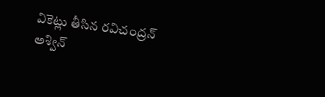వికెట్లు తీసిన రవిచంద్రన్ అశ్విన్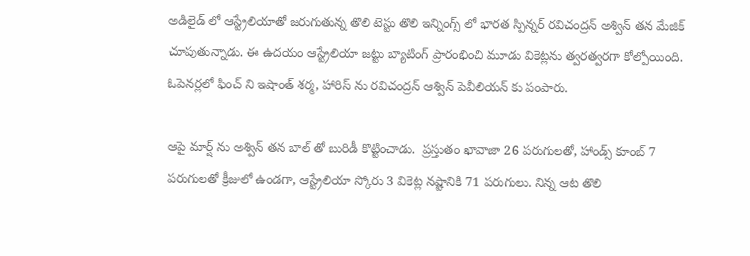అడిలైడ్ లో ఆస్ట్రేలియాతో జరుగుతున్న తొలి టెస్టు తొలి ఇన్నింగ్స్ లో భారత స్పిన్నర్ రవిచంద్రన్ అశ్విన్ తన మేజిక్ చూపుతున్నాడు. ఈ ఉదయం ఆస్ట్రేలియా జట్టు బ్యాటింగ్ ప్రారంభించి మూడు వికెట్లను త్వరత్వరగా కోల్పోయింది. ఓపెనర్లలో ఫించ్ ని ఇషాంత్ శర్మ, హారిస్ ను రవిచంద్రన్ ఆశ్విన్ పెవీలియన్ కు పంపారు.

ఆపై మార్ష్ ను అశ్విన్ తన బాల్ తో బురిడీ కొట్టించాడు.  ప్రస్తుతం ఖావాజా 26 పరుగులతో, హాండ్స్ కూంబ్ 7 పరుగులతో క్రీజులో ఉండగా, ఆస్ట్రేలియా స్కోరు 3 వికెట్ల నష్టానికి 71 పరుగులు. నిన్న ఆట తొలి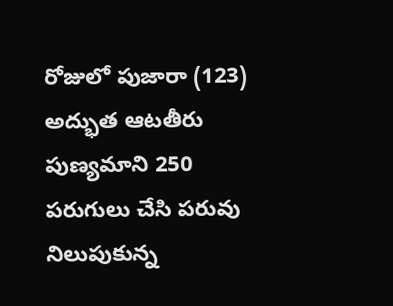రోజులో పుజారా (123) అద్భుత ఆటతీరు పుణ్యమాని 250 పరుగులు చేసి పరువు నిలుపుకున్న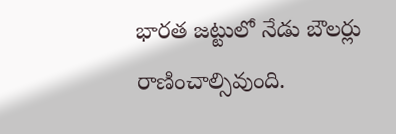భారత జట్టులో నేడు బౌలర్లు రాణించాల్సివుంది.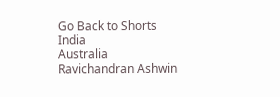Go Back to Shorts
India
Australia
Ravichandran Ashwin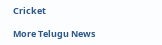Cricket

More Telugu News